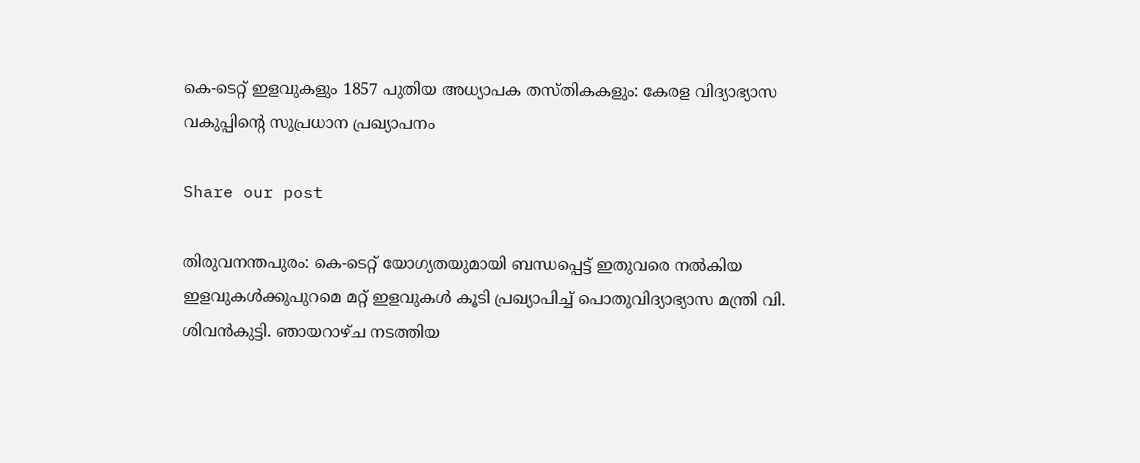കെ-ടെറ്റ് ഇളവുകളും 1857 പുതിയ അധ്യാപക തസ്തികകളും: കേരള വിദ്യാഭ്യാസ വകുപ്പിന്റെ സുപ്രധാന പ്രഖ്യാപനം

Share our post

തിരുവനന്തപുരം: കെ-ടെറ്റ് യോഗ്യതയുമായി ബന്ധപ്പെട്ട് ഇതുവരെ നൽകിയ ഇളവുകൾക്കുപുറമെ മറ്റ് ഇളവുകൾ കൂടി പ്രഖ്യാപിച്ച് പൊതുവിദ്യാഭ്യാസ മന്ത്രി വി. ശിവൻകുട്ടി. ഞായറാഴ്ച നടത്തിയ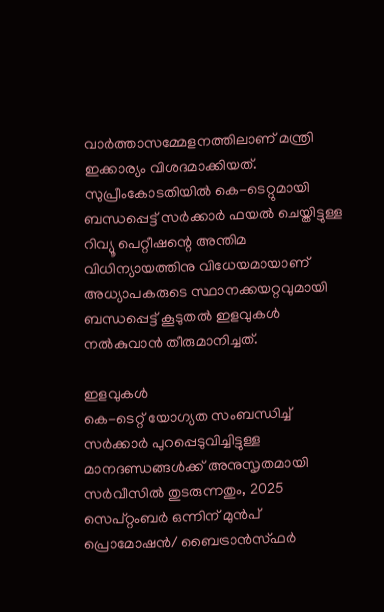വാർത്താസമ്മേളനത്തിലാണ് മന്ത്രി ഇക്കാര്യം വിശദമാക്കിയത്. സുപ്രീംകോടതിയിൽ കെ-ടെറ്റുമായി ബന്ധപ്പെട്ട് സർക്കാർ ഫയൽ ചെയ്തിട്ടുള്ള റിവ്യൂ പെറ്റീഷന്റെ അന്തിമ വിധിന്യായത്തിനു വിധേയമായാണ് അധ്യാപകരുടെ സ്ഥാനക്കയറ്റവുമായി ബന്ധപ്പെട്ട് കൂടുതൽ ഇളവുകൾ നൽകുവാൻ തീരുമാനിച്ചത്.

ഇളവുകൾ
കെ-ടെറ്റ് യോഗ്യത സംബന്ധിച്ച് സർക്കാർ പുറപ്പെടുവിച്ചിട്ടുള്ള മാനദണ്ഡങ്ങൾക്ക് അനുസൃതമായി സർവീസിൽ തുടരുന്നതും, 2025 സെപ്റ്റംബർ ഒന്നിന് മുൻപ് പ്രൊമോഷൻ/ ബൈട്രാൻസ്ഫർ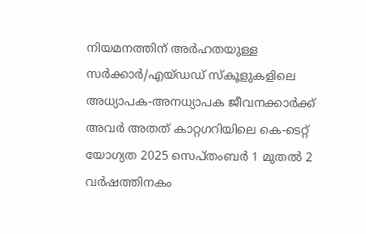നിയമനത്തിന് അർഹതയുള്ള സർക്കാർ/എയ്ഡഡ് സ്‌കൂളുകളിലെ അധ്യാപക-അനധ്യാപക ജീവനക്കാർക്ക് അവർ അതത് കാറ്റഗറിയിലെ കെ-ടെറ്റ് യോഗ്യത 2025 സെപ്തംബർ 1 മുതൽ 2 വർഷത്തിനകം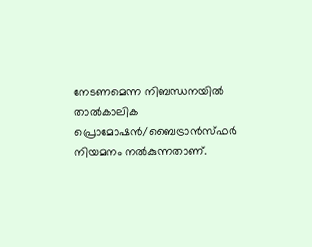നേടണമെന്ന നിബന്ധനയിൽ താൽകാലിക പ്രൊമോഷൻ/ബൈട്രാൻസ്ഫർ നിയമനം നൽകുന്നതാണ്.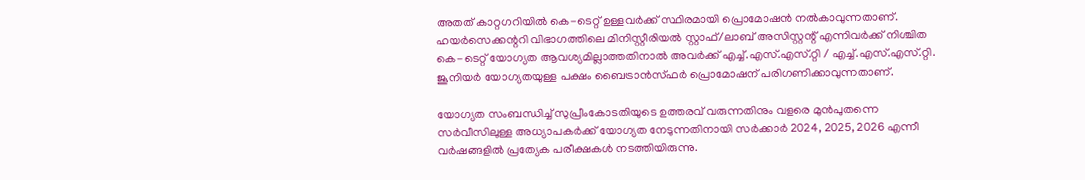അതത് കാറ്റഗറിയിൽ കെ-ടെറ്റ് ഉള്ളവർക്ക് സ്ഥിരമായി പ്രൊമോഷൻ നൽകാവുന്നതാണ്. ഹയർസെക്കന്ററി വിഭാഗത്തിലെ മിനിസ്റ്റീരിയൽ സ്റ്റാഫ്/ലാബ് അസിസ്റ്റന്റ് എന്നിവർക്ക് നിശ്ചിത കെ-ടെറ്റ് യോഗ്യത ആവശ്യമില്ലാത്തതിനാൽ അവർക്ക് എച്ച്.എസ്.എസ്.റ്റി / എച്ച്.എസ്.എസ്.റ്റി. ജൂനിയർ യോഗ്യതയുള്ള പക്ഷം ബൈട്രാൻസ്ഫർ പ്രൊമോഷന് പരിഗണിക്കാവുന്നതാണ്.

യോഗ്യത സംബന്ധിച്ച് സുപ്രീംകോടതിയുടെ ഉത്തരവ് വരുന്നതിനും വളരെ മുൻപുതന്നെ സർവീസിലുള്ള അധ്യാപകർക്ക് യോഗ്യത നേടുന്നതിനായി സർക്കാർ 2024, 2025, 2026 എന്നീ വർഷങ്ങളിൽ പ്രത്യേക പരീക്ഷകൾ നടത്തിയിരുന്നു.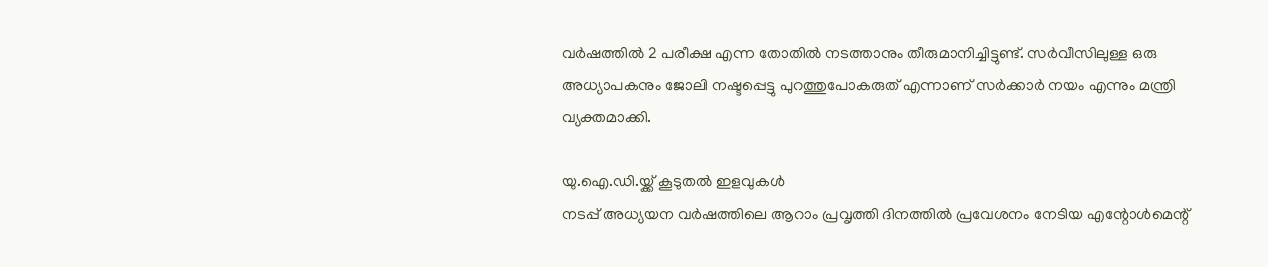വർഷത്തിൽ 2 പരീക്ഷ എന്ന തോതിൽ നടത്താനും തീരുമാനിച്ചിട്ടുണ്ട്. സർവീസിലുള്ള ഒരു അധ്യാപകനും ജോലി നഷ്ടപ്പെട്ടു പുറത്തുപോകരുത് എന്നാണ് സർക്കാർ നയം എന്നും മന്ത്രി വ്യക്തമാക്കി.

യു.ഐ.ഡി.യ്ക്ക് കൂടുതൽ ഇളവുകൾ
നടപ്പ് അധ്യയന വർഷത്തിലെ ആറാം പ്രവൃത്തി ദിനത്തിൽ പ്രവേശനം നേടിയ എന്റോൾമെന്റ്‌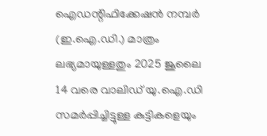ഐഡന്റിഫിക്കേഷൻ നമ്പർ (ഇ.ഐ.ഡി.) മാത്രം ലഭ്യമായുള്ളതും 2025 ജൂലൈ 14 വരെ വാലിഡ് യു.ഐ.ഡി സമർപ്പിച്ചിട്ടുള്ള കുട്ടികളെയും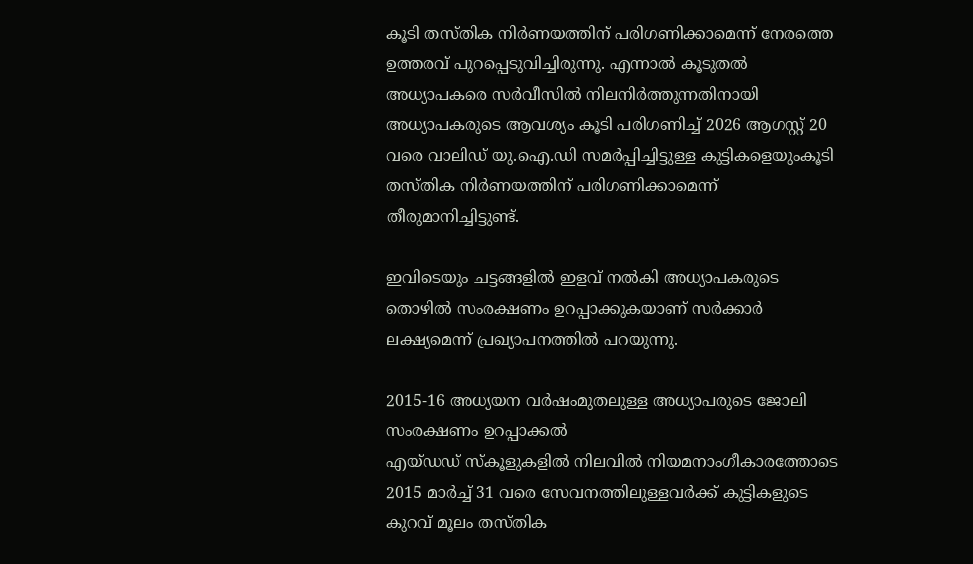കൂടി തസ്തിക നിർണയത്തിന് പരിഗണിക്കാമെന്ന് നേരത്തെ ഉത്തരവ് പുറപ്പെടുവിച്ചിരുന്നു. എന്നാൽ കൂടുതൽ അധ്യാപകരെ സർവീസിൽ നിലനിർത്തുന്നതിനായി അധ്യാപകരുടെ ആവശ്യം കൂടി പരിഗണിച്ച് 2026 ആഗസ്റ്റ് 20 വരെ വാലിഡ് യു.ഐ.ഡി സമർപ്പിച്ചിട്ടുള്ള കുട്ടികളെയുംകൂടി തസ്തിക നിർണയത്തിന് പരിഗണിക്കാമെന്ന് തീരുമാനിച്ചിട്ടുണ്ട്.

ഇവിടെയും ചട്ടങ്ങളിൽ ഇളവ് നൽകി അധ്യാപകരുടെ തൊഴിൽ സംരക്ഷണം ഉറപ്പാക്കുകയാണ് സർക്കാർ ലക്ഷ്യമെന്ന് പ്രഖ്യാപനത്തിൽ പറയുന്നു.

2015-16 അധ്യയന വർഷംമുതലുള്ള അധ്യാപരുടെ ജോലി സംരക്ഷണം ഉറപ്പാക്കൽ
എയ്ഡഡ് സ്‌കൂളുകളിൽ നിലവിൽ നിയമനാംഗീകാരത്തോടെ 2015 മാർച്ച് 31 വരെ സേവനത്തിലുള്ളവർക്ക് കുട്ടികളുടെ കുറവ് മൂലം തസ്തിക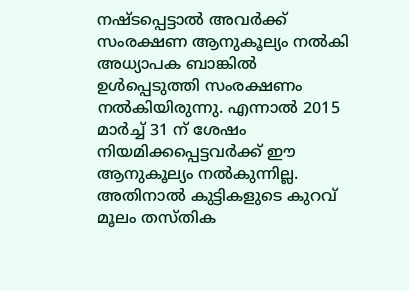നഷ്ടപ്പെട്ടാൽ അവർക്ക് സംരക്ഷണ ആനുകൂല്യം നൽകി അധ്യാപക ബാങ്കിൽ ഉൾപ്പെടുത്തി സംരക്ഷണം നൽകിയിരുന്നു. എന്നാൽ 2015 മാർച്ച് 31 ന് ശേഷം നിയമിക്കപ്പെട്ടവർക്ക് ഈ ആനുകൂല്യം നൽകുന്നില്ല. അതിനാൽ കുട്ടികളുടെ കുറവ് മൂലം തസ്തിക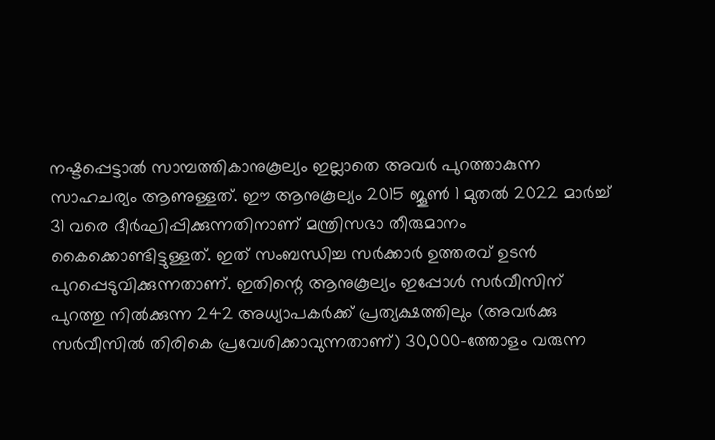നഷ്ടപ്പെട്ടാൽ സാമ്പത്തികാനുകൂല്യം ഇല്ലാതെ അവർ പുറത്താകുന്ന സാഹചര്യം ആണുള്ളത്. ഈ ആനുകൂല്യം 2015 ജൂൺ 1 മുതൽ 2022 മാർച്ച് 31 വരെ ദീർഘിപ്പിക്കുന്നതിനാണ് മന്ത്രിസഭാ തീരുമാനം കൈക്കൊണ്ടിട്ടുള്ളത്. ഇത് സംബന്ധിച്ച സർക്കാർ ഉത്തരവ് ഉടൻ പുറപ്പെടുവിക്കുന്നതാണ്. ഇതിന്റെ ആനുകൂല്യം ഇപ്പോൾ സർവീസിന് പുറത്തു നിൽക്കുന്ന 242 അധ്യാപകർക്ക് പ്രത്യക്ഷത്തിലും (അവർക്കു സർവീസിൽ തിരികെ പ്രവേശിക്കാവുന്നതാണ്) 30,000-ത്തോളം വരുന്ന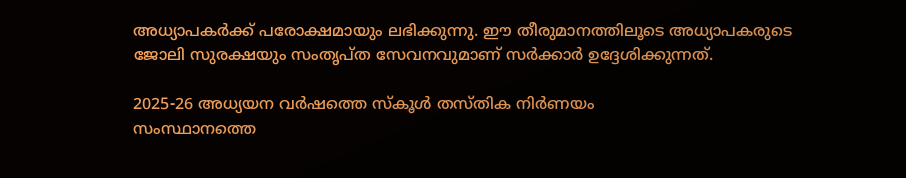അധ്യാപകർക്ക് പരോക്ഷമായും ലഭിക്കുന്നു. ഈ തീരുമാനത്തിലൂടെ അധ്യാപകരുടെ ജോലി സുരക്ഷയും സംതൃപ്ത സേവനവുമാണ് സർക്കാർ ഉദ്ദേശിക്കുന്നത്.

2025-26 അധ്യയന വർഷത്തെ സ്‌കൂൾ തസ്തിക നിർണയം
സംസ്ഥാനത്തെ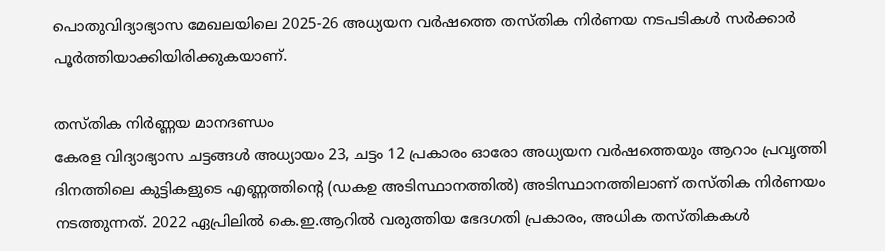പൊതുവിദ്യാഭ്യാസ മേഖലയിലെ 2025-26 അധ്യയന വർഷത്തെ തസ്തിക നിർണയ നടപടികൾ സർക്കാർ പൂർത്തിയാക്കിയിരിക്കുകയാണ്.

തസ്തിക നിർണ്ണയ മാനദണ്ഡം
കേരള വിദ്യാഭ്യാസ ചട്ടങ്ങൾ അധ്യായം 23, ചട്ടം 12 പ്രകാരം ഓരോ അധ്യയന വർഷത്തെയും ആറാം പ്രവൃത്തി ദിനത്തിലെ കുട്ടികളുടെ എണ്ണത്തിന്റെ (ഡകഉ അടിസ്ഥാനത്തിൽ) അടിസ്ഥാനത്തിലാണ് തസ്തിക നിർണയം നടത്തുന്നത്. 2022 ഏപ്രിലിൽ കെ.ഇ.ആറിൽ വരുത്തിയ ഭേദഗതി പ്രകാരം, അധിക തസ്തികകൾ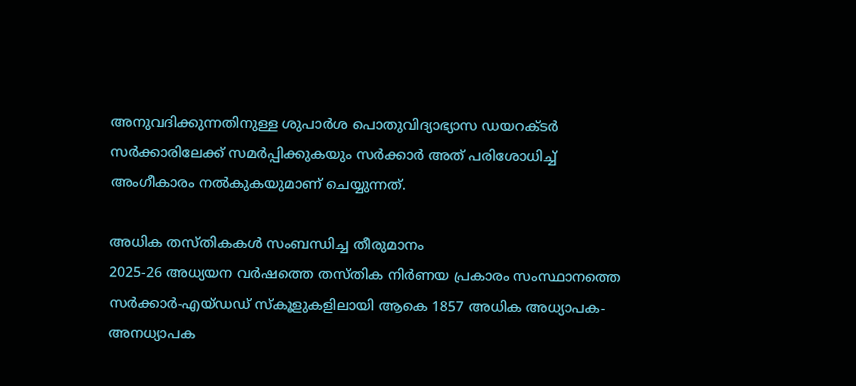അനുവദിക്കുന്നതിനുള്ള ശുപാർശ പൊതുവിദ്യാഭ്യാസ ഡയറക്ടർ സർക്കാരിലേക്ക് സമർപ്പിക്കുകയും സർക്കാർ അത് പരിശോധിച്ച് അംഗീകാരം നൽകുകയുമാണ് ചെയ്യുന്നത്.

അധിക തസ്തികകൾ സംബന്ധിച്ച തീരുമാനം
2025-26 അധ്യയന വർഷത്തെ തസ്തിക നിർണയ പ്രകാരം സംസ്ഥാനത്തെ സർക്കാർ-എയ്ഡഡ് സ്‌കൂളുകളിലായി ആകെ 1857 അധിക അധ്യാപക-അനധ്യാപക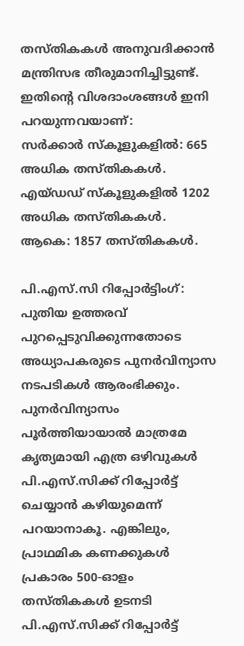തസ്തികകൾ അനുവദിക്കാൻ മന്ത്രിസഭ തീരുമാനിച്ചിട്ടുണ്ട്. ഇതിന്റെ വിശദാംശങ്ങൾ ഇനി പറയുന്നവയാണ്:
സർക്കാർ സ്‌കൂളുകളിൽ: 665 അധിക തസ്തികകൾ.
എയ്ഡഡ് സ്‌കൂളുകളിൽ 1202 അധിക തസ്തികകൾ.
ആകെ: 1857 തസ്തികകൾ.

പി.എസ്.സി റിപ്പോർട്ടിംഗ്:
പുതിയ ഉത്തരവ് പുറപ്പെടുവിക്കുന്നതോടെ അധ്യാപകരുടെ പുനർവിന്യാസ നടപടികൾ ആരംഭിക്കും. പുനർവിന്യാസം പൂർത്തിയായാൽ മാത്രമേ കൃത്യമായി എത്ര ഒഴിവുകൾ പി.എസ്.സിക്ക് റിപ്പോർട്ട് ചെയ്യാൻ കഴിയുമെന്ന് പറയാനാകൂ. എങ്കിലും, പ്രാഥമിക കണക്കുകൾ പ്രകാരം 500-ഓളം തസ്തികകൾ ഉടനടി പി.എസ്.സിക്ക് റിപ്പോർട്ട്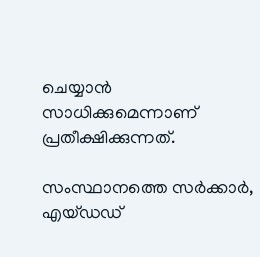ചെയ്യാൻ സാധിക്കുമെന്നാണ് പ്രതീക്ഷിക്കുന്നത്.

സംസ്ഥാനത്തെ സർക്കാർ, എയ്ഡഡ്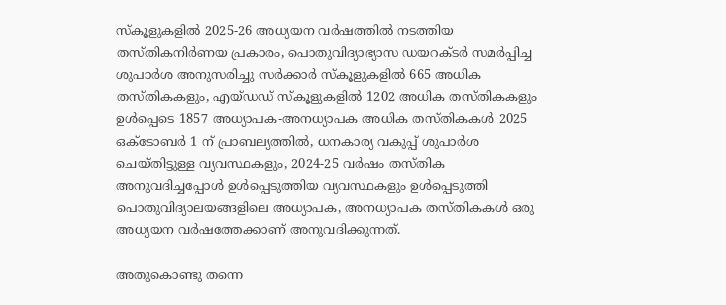സ്കൂളുകളിൽ 2025-26 അധ്യയന വർഷത്തിൽ നടത്തിയ തസ്തികനിർണയ പ്രകാരം, പൊതുവിദ്യാഭ്യാസ ഡയറക്ടർ സമർപ്പിച്ച ശുപാർശ അനുസരിച്ചു സർക്കാർ സ്‌കൂളുകളിൽ 665 അധിക തസ്തികകളും, എയ്ഡഡ് സ്‌കൂളുകളിൽ 1202 അധിക തസ്തികകളും ഉൾപ്പെടെ 1857 അധ്യാപക-അനധ്യാപക അധിക തസ്തികകൾ 2025 ഒക്ടോബർ 1 ന് പ്രാബല്യത്തിൽ, ധനകാര്യ വകുപ്പ് ശുപാർശ ചെയ്തിട്ടുള്ള വ്യവസ്ഥകളും, 2024-25 വർഷം തസ്തിക അനുവദിച്ചപ്പോൾ ഉൾപ്പെടുത്തിയ വ്യവസ്ഥകളും ഉൾപ്പെടുത്തി പൊതുവിദ്യാലയങ്ങളിലെ അധ്യാപക, അനധ്യാപക തസ്തികകൾ ഒരു അധ്യയന വർഷത്തേക്കാണ് അനുവദിക്കുന്നത്.

അതുകൊണ്ടു തന്നെ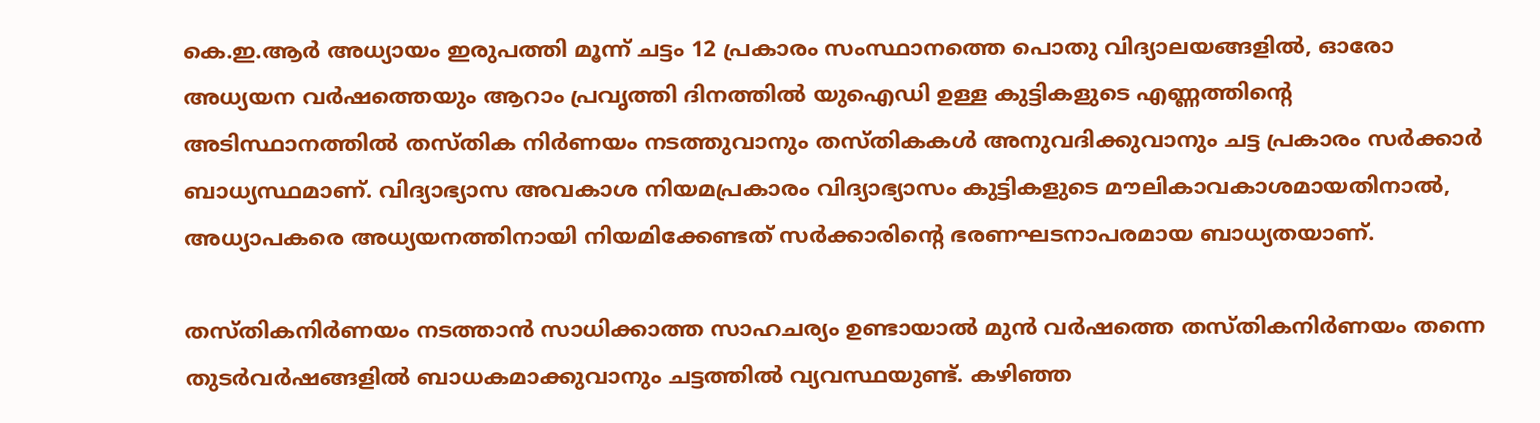കെ.ഇ.ആർ അധ്യായം ഇരുപത്തി മൂന്ന് ചട്ടം 12 പ്രകാരം സംസ്ഥാനത്തെ പൊതു വിദ്യാലയങ്ങളിൽ, ഓരോ അധ്യയന വർഷത്തെയും ആറാം പ്രവൃത്തി ദിനത്തിൽ യുഐഡി ഉള്ള കുട്ടികളുടെ എണ്ണത്തിന്റെ അടിസ്ഥാനത്തിൽ തസ്തിക നിർണയം നടത്തുവാനും തസ്തികകൾ അനുവദിക്കുവാനും ചട്ട പ്രകാരം സർക്കാർ ബാധ്യസ്ഥമാണ്. വിദ്യാഭ്യാസ അവകാശ നിയമപ്രകാരം വിദ്യാഭ്യാസം കുട്ടികളുടെ മൗലികാവകാശമായതിനാൽ, അധ്യാപകരെ അധ്യയനത്തിനായി നിയമിക്കേണ്ടത് സർക്കാരിന്റെ ഭരണഘടനാപരമായ ബാധ്യതയാണ്.

തസ്തികനിർണയം നടത്താൻ സാധിക്കാത്ത സാഹചര്യം ഉണ്ടായാൽ മുൻ വർഷത്തെ തസ്തികനിർണയം തന്നെ തുടർവർഷങ്ങളിൽ ബാധകമാക്കുവാനും ചട്ടത്തിൽ വ്യവസ്ഥയുണ്ട്. കഴിഞ്ഞ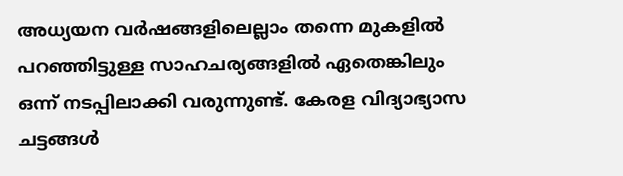അധ്യയന വർഷങ്ങളിലെല്ലാം തന്നെ മുകളിൽ പറഞ്ഞിട്ടുള്ള സാഹചര്യങ്ങളിൽ ഏതെങ്കിലും ഒന്ന് നടപ്പിലാക്കി വരുന്നുണ്ട്. കേരള വിദ്യാഭ്യാസ ചട്ടങ്ങൾ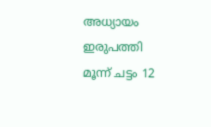അധ്യായം ഇരുപത്തി മൂന്ന് ചട്ടം 12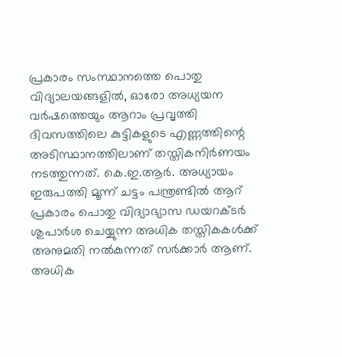പ്രകാരം സംസ്ഥാനത്തെ പൊതു വിദ്യാലയങ്ങളിൽ, ഓരോ അധ്യയന വർഷത്തെയും ആറാം പ്രവൃത്തി ദിവസത്തിലെ കുട്ടികളുടെ എണ്ണത്തിന്റെ അടിസ്ഥാനത്തിലാണ് തസ്തികനിർണയം നടത്തുന്നത്. കെ.ഇ.ആർ. അധ്യായം ഇരുപത്തി മൂന്ന് ചട്ടം പന്ത്രണ്ടിൽ ആറ് പ്രകാരം പൊതു വിദ്യാഭ്യാസ ഡയറക്ടർ ശുപാർശ ചെയ്യുന്ന അധിക തസ്തികകൾക്ക് അനുമതി നൽകുന്നത് സർക്കാർ ആണ്. അധിക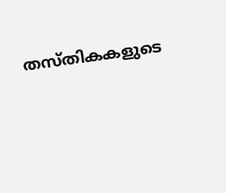തസ്തികകളുടെ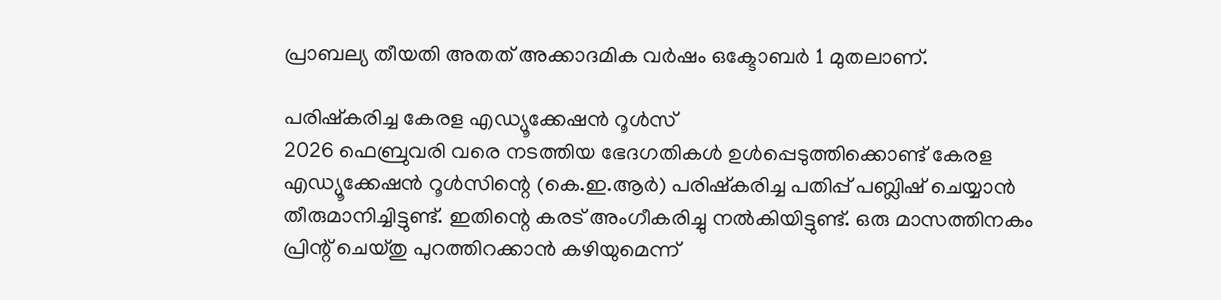പ്രാബല്യ തീയതി അതത് അക്കാദമിക വർഷം ഒക്ടോബർ 1 മുതലാണ്.

പരിഷ്‌കരിച്ച കേരള എഡ്യൂക്കേഷൻ റൂൾസ്
2026 ഫെബ്രുവരി വരെ നടത്തിയ ഭേദഗതികൾ ഉൾപ്പെടുത്തിക്കൊണ്ട് കേരള എഡ്യൂക്കേഷൻ റൂൾസിന്റെ (കെ.ഇ.ആർ) പരിഷ്‌കരിച്ച പതിപ്പ് പബ്ലിഷ് ചെയ്യാൻ തീരുമാനിച്ചിട്ടുണ്ട്. ഇതിന്റെ കരട് അംഗീകരിച്ചു നൽകിയിട്ടുണ്ട്. ഒരു മാസത്തിനകം പ്രിന്റ് ചെയ്തു പുറത്തിറക്കാൻ കഴിയുമെന്ന്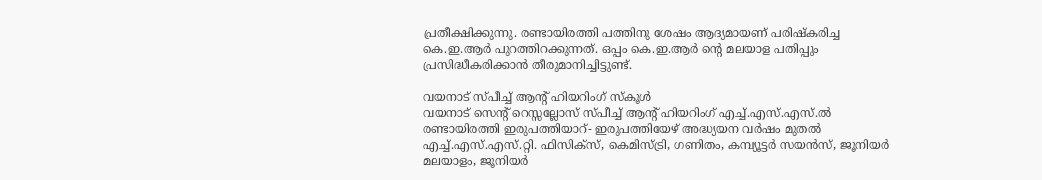പ്രതീക്ഷിക്കുന്നു. രണ്ടായിരത്തി പത്തിനു ശേഷം ആദ്യമായണ് പരിഷ്‌കരിച്ച കെ.ഇ.ആർ പുറത്തിറക്കുന്നത്. ഒപ്പം കെ.ഇ.ആർ ന്റെ മലയാള പതിപ്പും പ്രസിദ്ധീകരിക്കാൻ തീരുമാനിച്ചിട്ടുണ്ട്.

വയനാട് സ്പീച്ച് ആന്റ് ഹിയറിംഗ് സ്‌കൂൾ
വയനാട് സെന്റ് റെസ്സല്ലോസ് സ്പീച്ച് ആന്റ് ഹിയറിംഗ് എച്ച്.എസ്.എസ്.ൽ രണ്ടായിരത്തി ഇരുപത്തിയാറ്- ഇരുപത്തിയേഴ് അദ്ധ്യയന വർഷം മുതൽ എച്ച്.എസ്.എസ്.റ്റി. ഫിസിക്സ്, കെമിസ്ട്രി, ഗണിതം, കമ്പ്യൂട്ടർ സയൻസ്, ജൂനിയർ മലയാളം, ജൂനിയർ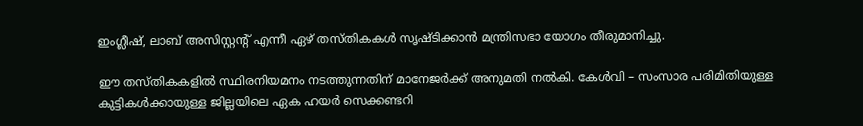ഇംഗ്ലീഷ്, ലാബ് അസിസ്റ്റന്റ് എന്നീ ഏഴ് തസ്തികകൾ സൃഷ്ടിക്കാൻ മന്ത്രിസഭാ യോഗം തീരുമാനിച്ചു.

ഈ തസ്തികകളിൽ സ്ഥിരനിയമനം നടത്തുന്നതിന് മാനേജർക്ക് അനുമതി നൽകി. കേൾവി – സംസാര പരിമിതിയുള്ള കുട്ടികൾക്കായുള്ള ജില്ലയിലെ ഏക ഹയർ സെക്കണ്ടറി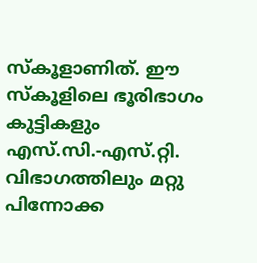സ്‌കൂളാണിത്. ഈ സ്‌കൂളിലെ ഭൂരിഭാഗം കുട്ടികളും എസ്.സി.-എസ്.റ്റി. വിഭാഗത്തിലും മറ്റു പിന്നോക്ക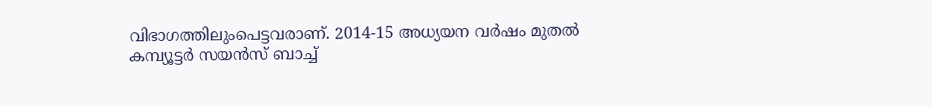വിഭാഗത്തിലുംപെട്ടവരാണ്. 2014-15 അധ്യയന വർഷം മുതൽ കമ്പ്യൂട്ടർ സയൻസ് ബാച്ച്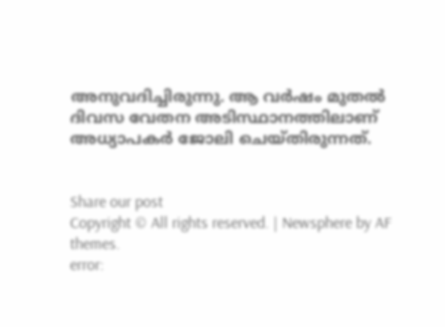അനുവദിച്ചിരുന്നു. ആ വർഷം മുതൽ ദിവസ വേതന അടിസ്ഥാനത്തിലാണ് അധ്യാപകർ ജോലി ചെയ്തിരുന്നത്.


Share our post
Copyright © All rights reserved. | Newsphere by AF themes.
error: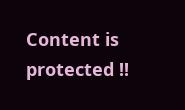Content is protected !!